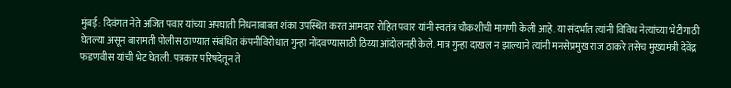मुंबई: दिवंगत नेते अजित पवार यांच्या अपघाती निधनाबाबत शंका उपस्थित करत आमदार रोहित पवार यांनी स्वतंत्र चौकशीची मागणी केली आहे. या संदर्भात त्यांनी विविध नेत्यांच्या भेटीगाठी घेतल्या असून बारामती पोलीस ठाण्यात संबंधित कंपनीविरोधात गुन्हा नोंदवण्यासाठी ठिय्या आंदोलनही केले. मात्र गुन्हा दाखल न झाल्याने त्यांनी मनसेप्रमुख राज ठाकरे तसेच मुख्यमंत्री देवेंद्र फडणवीस यांची भेट घेतली. पत्रकार परिषदेतून ते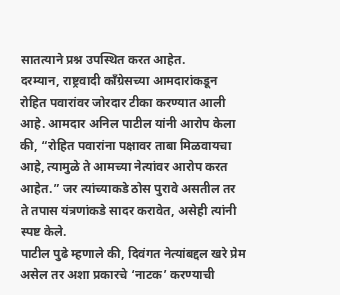सातत्याने प्रश्न उपस्थित करत आहेत.
दरम्यान, राष्ट्रवादी काँग्रेसच्या आमदारांकडून रोहित पवारांवर जोरदार टीका करण्यात आली आहे. आमदार अनिल पाटील यांनी आरोप केला की, “रोहित पवारांना पक्षावर ताबा मिळवायचा आहे, त्यामुळे ते आमच्या नेत्यांवर आरोप करत आहेत.” जर त्यांच्याकडे ठोस पुरावे असतील तर ते तपास यंत्रणांकडे सादर करावेत, असेही त्यांनी स्पष्ट केले.
पाटील पुढे म्हणाले की, दिवंगत नेत्यांबद्दल खरे प्रेम असेल तर अशा प्रकारचे ‘नाटक’ करण्याची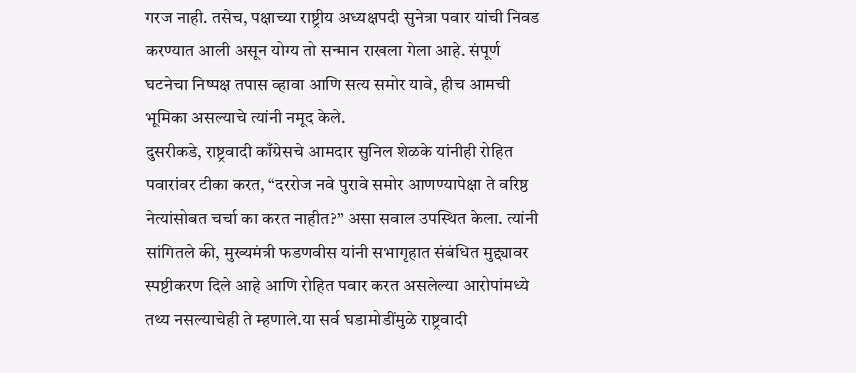गरज नाही. तसेच, पक्षाच्या राष्ट्रीय अध्यक्षपदी सुनेत्रा पवार यांची निवड करण्यात आली असून योग्य तो सन्मान राखला गेला आहे. संपूर्ण घटनेचा निष्पक्ष तपास व्हावा आणि सत्य समोर यावे, हीच आमची भूमिका असल्याचे त्यांनी नमूद केले.
दुसरीकडे, राष्ट्रवादी काँग्रेसचे आमदार सुनिल शेळके यांनीही रोहित पवारांवर टीका करत, “दररोज नवे पुरावे समोर आणण्यापेक्षा ते वरिष्ठ नेत्यांसोबत चर्चा का करत नाहीत?” असा सवाल उपस्थित केला. त्यांनी सांगितले की, मुख्यमंत्री फडणवीस यांनी सभागृहात संबंधित मुद्द्यावर स्पष्टीकरण दिले आहे आणि रोहित पवार करत असलेल्या आरोपांमध्ये तथ्य नसल्याचेही ते म्हणाले.या सर्व घडामोडींमुळे राष्ट्रवादी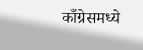काँग्रेसमध्ये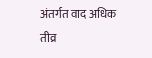अंतर्गत वाद अधिक तीव्र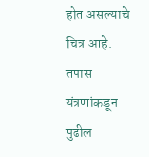होत असल्याचे चित्र आहे. तपास यंत्रणांकडून पुढील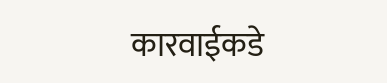कारवाईकडे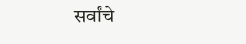सर्वांचे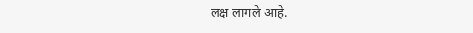लक्ष लागले आहे.